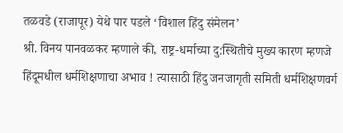तळवडे (राजापूर) येथे पार पडले ‘विशाल हिंदु संमेलन’
श्री. विनय पानवळकर म्हणाले की, राष्ट्र-धर्माच्या दु:स्थितीचे मुख्य कारण म्हणजे हिंदूमधील धर्मशिक्षणाचा अभाव ! त्यासाठी हिंदु जनजागृती समिती धर्मशिक्षणवर्ग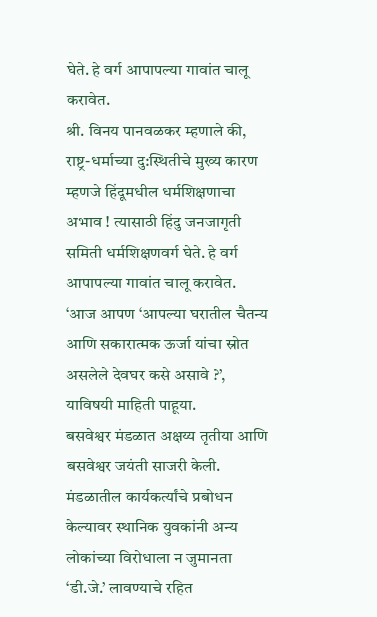घेते. हे वर्ग आपापल्या गावांत चालू करावेत.
श्री. विनय पानवळकर म्हणाले की, राष्ट्र-धर्माच्या दु:स्थितीचे मुख्य कारण म्हणजे हिंदूमधील धर्मशिक्षणाचा अभाव ! त्यासाठी हिंदु जनजागृती समिती धर्मशिक्षणवर्ग घेते. हे वर्ग आपापल्या गावांत चालू करावेत.
‘आज आपण ‘आपल्या घरातील चैतन्य आणि सकारात्मक ऊर्जा यांचा स्रोत असलेले देवघर कसे असावे ?’, याविषयी माहिती पाहूया.
बसवेश्वर मंडळात अक्षय्य तृतीया आणि बसवेश्वर जयंती साजरी केली. मंडळातील कार्यकर्त्यांचे प्रबोधन केल्यावर स्थानिक युवकांनी अन्य लोकांच्या विरोधाला न जुमानता ‘डी.जे.’ लावण्याचे रहित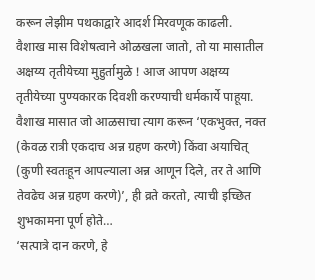करून लेझीम पथकाद्वारे आदर्श मिरवणूक काढली.
वैशाख मास विशेषत्वाने ओळखला जातो, तो या मासातील अक्षय्य तृतीयेच्या मुहुर्तामुळे ! आज आपण अक्षय्य तृतीयेच्या पुण्यकारक दिवशी करण्याची धर्मकार्ये पाहूया.
वैशाख मासात जो आळसाचा त्याग करून ‘एकभुक्त, नक्त (केवळ रात्री एकदाच अन्न ग्रहण करणे) किंवा अयाचित् (कुणी स्वतःहून आपल्याला अन्न आणून दिले, तर ते आणि तेवढेच अन्न ग्रहण करणे)’, ही व्रते करतो, त्याची इच्छित शुभकामना पूर्ण होते…
‘सत्पात्रे दान करणे, हे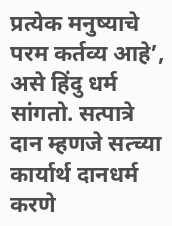प्रत्येक मनुष्याचे परम कर्तव्य आहे’, असे हिंदु धर्म सांगतो. सत्पात्रे दान म्हणजे सत्च्या कार्यार्थ दानधर्म करणे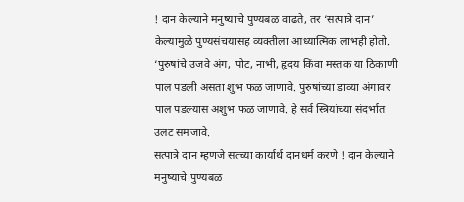! दान केल्याने मनुष्याचे पुण्यबळ वाढते, तर ‘सत्पात्रे दान’ केल्यामुळे पुण्यसंचयासह व्यक्तीला आध्यात्मिक लाभही होतो.
‘पुरुषांचे उजवे अंग, पोट, नाभी, हृदय किंवा मस्तक या ठिकाणी पाल पडली असता शुभ फळ जाणावे. पुरुषांच्या डाव्या अंगावर पाल पडल्यास अशुभ फळ जाणावे. हे सर्व स्त्रियांच्या संदर्भात उलट समजावे.
सत्पात्रे दान म्हणजे सत्च्या कार्यार्थ दानधर्म करणे ! दान केल्याने मनुष्याचे पुण्यबळ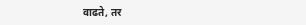वाढते, तर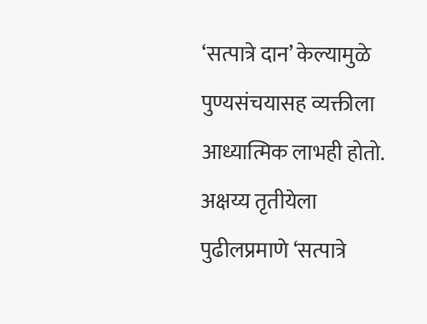‘सत्पात्रे दान’ केल्यामुळे पुण्यसंचयासह व्यक्तीला आध्यात्मिक लाभही होतो. अक्षय्य तृतीयेला पुढीलप्रमाणे ‘सत्पात्रे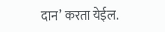दान’ करता येईल.